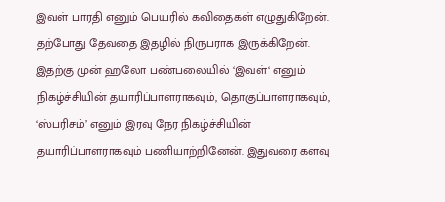இவள் பாரதி எனும் பெயரில் கவிதைகள் எழுதுகிறேன். தற்போது தேவதை இதழில் நிருபராக இருக்கிறேன். இதற்கு முன் ஹலோ பண்பலையில் ‘இவள்‘ எனும் நிகழ்ச்சியின் தயாரிப்பாளராகவும், தொகுப்பாளராகவும், ‘ஸ்பரிசம்’ எனும் இரவு நேர நிகழ்ச்சியின் தயாரிப்பாளராகவும் பணியாற்றினேன். இதுவரை களவு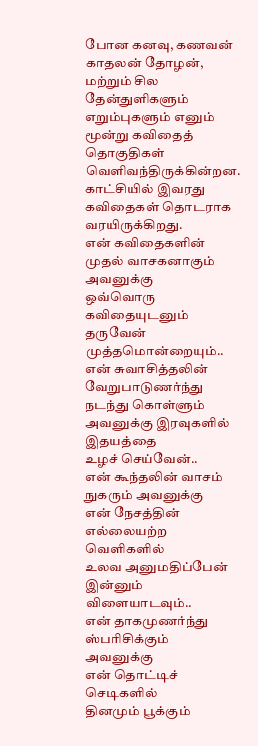போன கனவு, கணவன் காதலன் தோழன், மற்றும் சில தேன்துளிகளும் எறும்புகளும் எனும் மூன்று கவிதைத் தொகுதிகள் வெளிவந்திருக்கின்றன. காட்சியில் இவரது கவிதைகள் தொடராக வரயிருக்கிறது.
என் கவிதைகளின்
முதல் வாசகனாகும் அவனுக்கு
ஒவ்வொரு கவிதையுடனும் தருவேன்
முத்தமொன்றையும்..
என் சுவாசித்தலின்
வேறுபாடுணர்ந்து நடந்து கொள்ளும்
அவனுக்கு இரவுகளில் இதயத்தை
உழச் செய்வேன்..
என் கூந்தலின் வாசம் நுகரும் அவனுக்கு
என் நேசத்தின் எல்லையற்ற வெளிகளில்
உலவ அனுமதிப்பேன்
இன்னும் விளையாடவும்..
என் தாகமுணர்ந்து ஸ்பரிசிக்கும்
அவனுக்கு
என் தொட்டிச் செடிகளில்
தினமும் பூக்கும்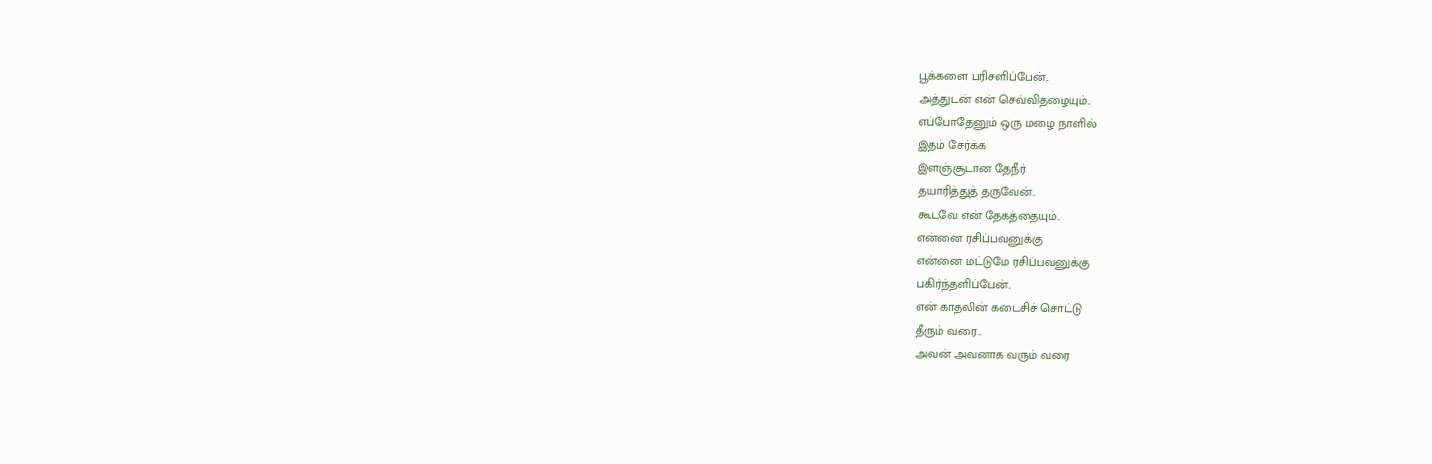பூக்களை பரிசளிப்பேன்..
அத்துடன் என் செவ்விதழையும்..
எப்போதேனும் ஒரு மழை நாளில்
இதம் சேர்க்க
இளஞ்சூடான தேநீர்
தயாரித்துத் தருவேன்..
கூடவே என் தேகத்தையும்..
என்னை ரசிப்பவனுக்கு
என்னை மட்டுமே ரசிப்பவனுக்கு
பகிர்ந்தளிப்பேன்..
என் காதலின் கடைசிச் சொட்டு
தீரும் வரை...
அவன் அவனாக வரும் வரை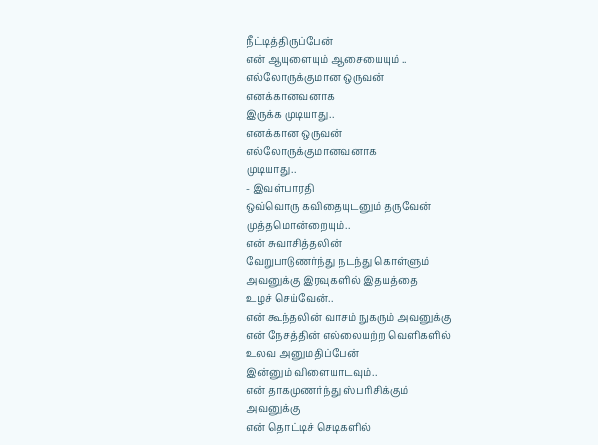நீட்டித்திருப்பேன்
என் ஆயுளையும் ஆசையையும் ..
எல்லோருக்குமான ஒருவன்
எனக்கானவனாக
இருக்க முடியாது..
எனக்கான ஒருவன்
எல்லோருக்குமானவனாக
முடியாது..
- இவள்பாரதி
ஒவ்வொரு கவிதையுடனும் தருவேன்
முத்தமொன்றையும்..
என் சுவாசித்தலின்
வேறுபாடுணர்ந்து நடந்து கொள்ளும்
அவனுக்கு இரவுகளில் இதயத்தை
உழச் செய்வேன்..
என் கூந்தலின் வாசம் நுகரும் அவனுக்கு
என் நேசத்தின் எல்லையற்ற வெளிகளில்
உலவ அனுமதிப்பேன்
இன்னும் விளையாடவும்..
என் தாகமுணர்ந்து ஸ்பரிசிக்கும்
அவனுக்கு
என் தொட்டிச் செடிகளில்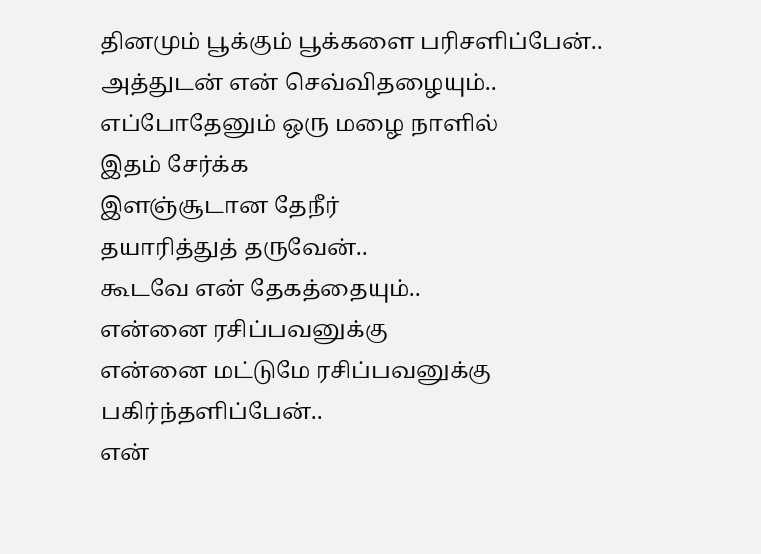தினமும் பூக்கும் பூக்களை பரிசளிப்பேன்..
அத்துடன் என் செவ்விதழையும்..
எப்போதேனும் ஒரு மழை நாளில்
இதம் சேர்க்க
இளஞ்சூடான தேநீர்
தயாரித்துத் தருவேன்..
கூடவே என் தேகத்தையும்..
என்னை ரசிப்பவனுக்கு
என்னை மட்டுமே ரசிப்பவனுக்கு
பகிர்ந்தளிப்பேன்..
என்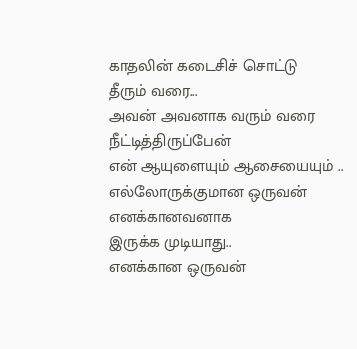காதலின் கடைசிச் சொட்டு
தீரும் வரை...
அவன் அவனாக வரும் வரை
நீட்டித்திருப்பேன்
என் ஆயுளையும் ஆசையையும் ..
எல்லோருக்குமான ஒருவன்
எனக்கானவனாக
இருக்க முடியாது..
எனக்கான ஒருவன்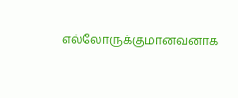எல்லோருக்குமானவனாக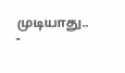முடியாது..
-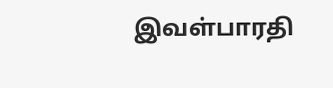இவள்பாரதி